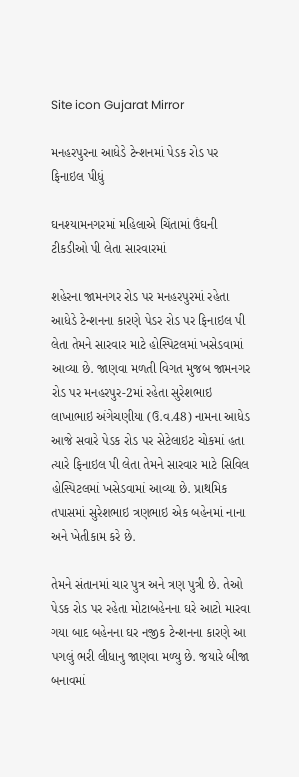Site icon Gujarat Mirror

મનહરપુરના આધેડે ટેન્શનમાં પેડક રોડ પર ફિનાઇલ પીધું

ઘનશ્યામનગરમાં મહિલાએ ચિંતામાં ઉંઘની ટીકડીઓ પી લેતા સારવારમાં

શહેરના જામનગર રોડ પર મનહરપુરમાં રહેતા આધેડે ટેન્શનના કારણે પેડર રોડ પર ફિનાઇલ પી લેતા તેમને સારવાર માટે હોસ્પિટલમાં ખસેડવામાં આવ્યા છે. જાણવા મળતી વિગત મુજબ જામનગર રોડ પર મનહરપુર-2માં રહેતા સુરેશભાઇ લાખાભાઇ અંગેચણીયા (ઉ.વ.48) નામના આધેડ આજે સવારે પેડક રોડ પર સેટેલાઇટ ચોકમાં હતા ત્યારે ફિનાઇલ પી લેતા તેમને સારવાર માટે સિવિલ હોસ્પિટલમાં ખસેડવામાં આવ્યા છે. પ્રાથમિક તપાસમાં સુરેશભાઇ ત્રણભાઇ એક બહેનમાં નાના અને ખેતીકામ કરે છે.

તેમને સંતાનમાં ચાર પુત્ર અને ત્રણ પુત્રી છે. તેઓ પેડક રોડ પર રહેતા મોટાબહેનના ઘરે આટો મારવા ગયા બાદ બહેનના ઘર નજીક ટેન્શનના કારણે આ પગલું ભરી લીધાનુ જાણવા મળ્યુ છે. જયારે બીજા બનાવમાં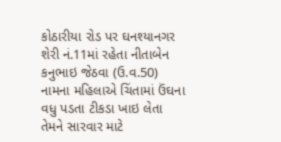કોઠારીયા રોડ પર ઘનશ્યાનગર શેરી નં.11માં રહેતા નીતાબેન કનુભાઇ જેઠવા (ઉ.વ.50) નામના મહિલાએ ચિંતામાં ઉંઘના વધુ પડતા ટીકડા ખાઇ લેતા તેમને સારવાર માટે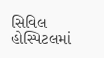સિવિલ હોસ્પિટલમાં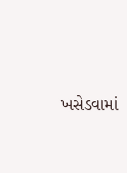ખસેડવામાં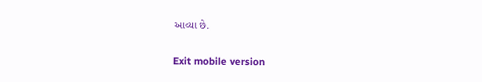આવ્યા છે.

Exit mobile version